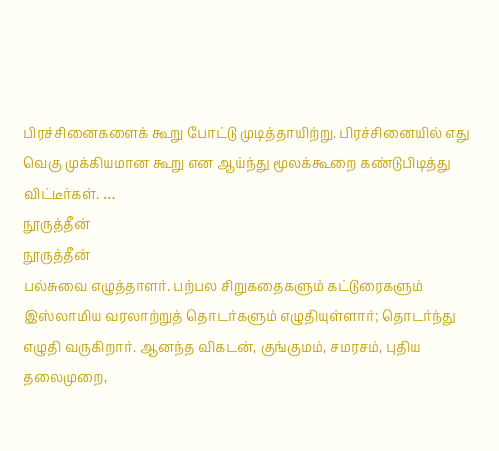பிரச்சினைகளைக் கூறு போட்டு முடித்தாயிற்று. பிரச்சினையில் எது வெகு முக்கியமான கூறு என ஆய்ந்து மூலக்கூறை கண்டுபிடித்து விட்டீர்கள். …
நூருத்தீன்
நூருத்தீன்
பல்சுவை எழுத்தாளர். பற்பல சிறுகதைகளும் கட்டுரைகளும் இஸ்லாமிய வரலாற்றுத் தொடர்களும் எழுதியுள்ளார்; தொடர்ந்து எழுதி வருகிறார். ஆனந்த விகடன், குங்குமம், சமரசம், புதிய தலைமுறை,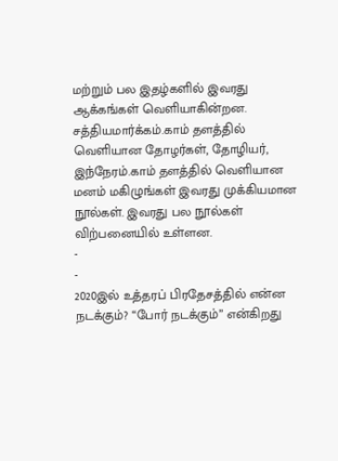மற்றும் பல இதழ்களில் இவரது ஆக்கங்கள் வெளியாகின்றன. சத்தியமார்க்கம்.காம் தளத்தில் வெளியான தோழர்கள், தோழியர், இந்நேரம்.காம் தளத்தில் வெளியான மனம் மகிழுங்கள் இவரது முக்கியமான நூல்கள். இவரது பல நூல்கள் விற்பனையில் உள்ளன.
-
-
2020இல் உத்தரப் பிரதேசத்தில் என்ன நடக்கும்? “போர் நடக்கும்” என்கிறது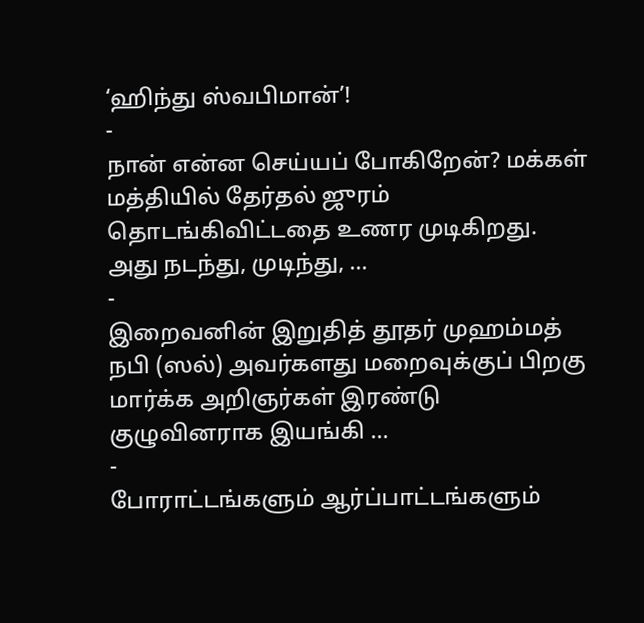‘ஹிந்து ஸ்வபிமான்’!
-
நான் என்ன செய்யப் போகிறேன்? மக்கள் மத்தியில் தேர்தல் ஜுரம் தொடங்கிவிட்டதை உணர முடிகிறது. அது நடந்து, முடிந்து, …
-
இறைவனின் இறுதித் தூதர் முஹம்மத் நபி (ஸல்) அவர்களது மறைவுக்குப் பிறகு மார்க்க அறிஞர்கள் இரண்டு குழுவினராக இயங்கி …
-
போராட்டங்களும் ஆர்ப்பாட்டங்களும்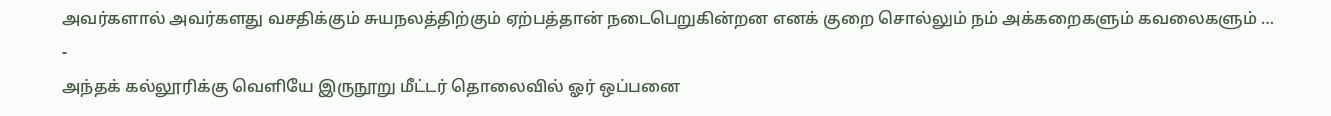அவர்களால் அவர்களது வசதிக்கும் சுயநலத்திற்கும் ஏற்பத்தான் நடைபெறுகின்றன எனக் குறை சொல்லும் நம் அக்கறைகளும் கவலைகளும் …
-
அந்தக் கல்லூரிக்கு வெளியே இருநூறு மீட்டர் தொலைவில் ஓர் ஒப்பனை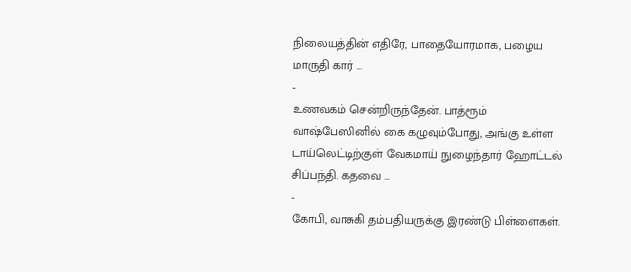நிலையத்தின் எதிரே, பாதையோரமாக, பழைய மாருதி கார் …
-
உணவகம் சென்றிருந்தேன். பாத்ரூம் வாஷ்பேஸினில் கை கழுவும்போது, அங்கு உள்ள டாய்லெட்டிற்குள் வேகமாய் நுழைந்தார் ஹோட்டல் சிப்பந்தி. கதவை …
-
கோபி, வாசுகி தம்பதியருக்கு இரண்டு பிள்ளைகள்.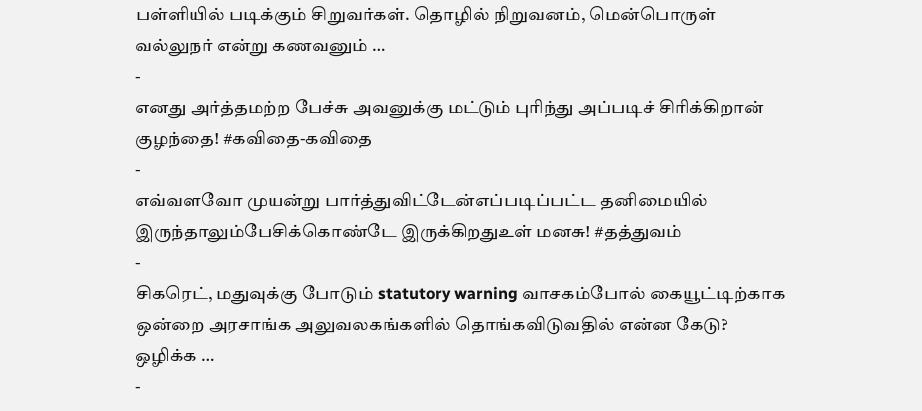பள்ளியில் படிக்கும் சிறுவர்கள். தொழில் நிறுவனம், மென்பொருள் வல்லுநர் என்று கணவனும் …
-
எனது அர்த்தமற்ற பேச்சு அவனுக்கு மட்டும் புரிந்து அப்படிச் சிரிக்கிறான் குழந்தை! #கவிதை-கவிதை
-
எவ்வளவோ முயன்று பார்த்துவிட்டேன்எப்படிப்பட்ட தனிமையில் இருந்தாலும்பேசிக்கொண்டே இருக்கிறதுஉள் மனசு! #தத்துவம்
-
சிகரெட், மதுவுக்கு போடும் statutory warning வாசகம்போல் கையூட்டிற்காக ஒன்றை அரசாங்க அலுவலகங்களில் தொங்கவிடுவதில் என்ன கேடு? ஒழிக்க …
-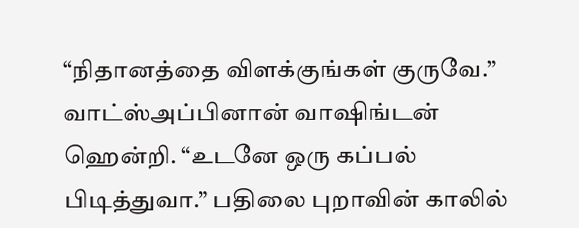“நிதானத்தை விளக்குங்கள் குருவே.” வாட்ஸ்அப்பினான் வாஷிங்டன் ஹென்றி. “உடனே ஒரு கப்பல் பிடித்துவா.” பதிலை புறாவின் காலில்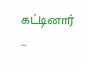கட்டினார் …